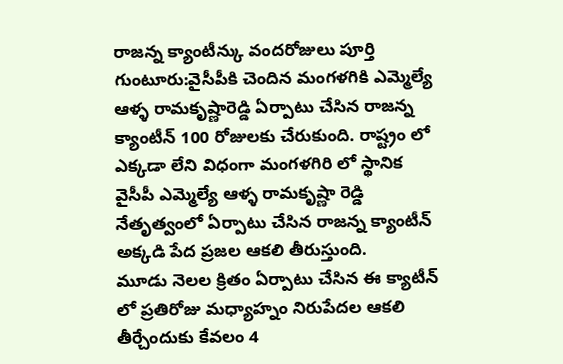రాజన్న క్యాంటీన్కు వందరోజులు పూర్తి
గుంటూరు:వైసీపీకి చెందిన మంగళగికి ఎమ్మెల్యే ఆళ్ళ రామకృష్ణారెడ్డి ఏర్పాటు చేసిన రాజన్న క్యాంటీన్ 100 రోజులకు చేరుకుంది. రాష్ట్రం లో ఎక్కడా లేని విధంగా మంగళగిరి లో స్థానిక వైసీపీ ఎమ్మెల్యే ఆళ్ళ రామకృష్ణా రెడ్డి నేతృత్వంలో ఏర్పాటు చేసిన రాజన్న క్యాంటీన్ అక్కడి పేద ప్రజల ఆకలి తీరుస్తుంది.
మూడు నెలల క్రితం ఏర్పాటు చేసిన ఈ క్యాటీన్ లో ప్రతిరోజు మధ్యాహ్నం నిరుపేదల ఆకలి తీర్చేందుకు కేవలం 4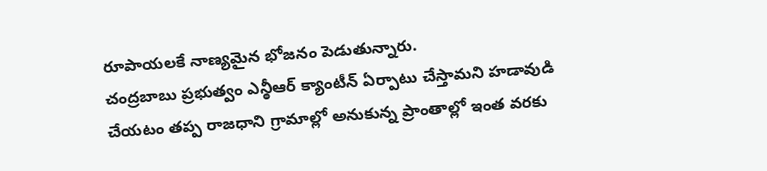రూపాయలకే నాణ్యమైన భోజనం పెడుతున్నారు.
చంద్రబాబు ప్రభుత్వం ఎన్ఠీఆర్ క్యాంటీన్ ఏర్పాటు చేస్తామని హడావుడి చేయటం తప్ప రాజధాని గ్రామాల్లో అనుకున్న ప్రాంతాల్లో ఇంత వరకు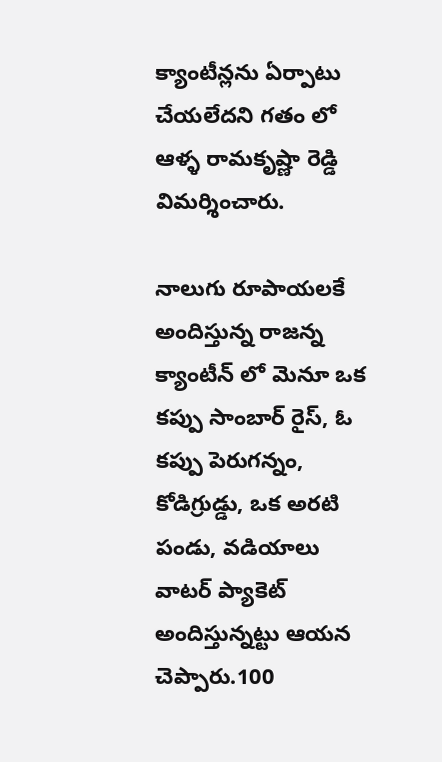క్యాంటీన్లను ఏర్పాటు చేయలేదని గతం లో ఆళ్ళ రామకృష్ణా రెడ్డి విమర్శించారు.

నాలుగు రూపాయలకే అందిస్తున్న రాజన్న క్యాంటీన్ లో మెనూ ఒక కప్పు సాంబార్ రైస్, ఓ కప్పు పెరుగన్నం, కోడిగ్రుడ్డు, ఒక అరటి పండు, వడియాలు వాటర్ ప్యాకెట్ అందిస్తున్నట్టు ఆయన చెప్పారు.100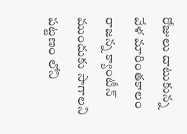రోజులు దాటుకున్న వేళ మారింతకాలం రాజన్న క్యాంటీన్ ముందుకు సాగాలని పట్టణం లోని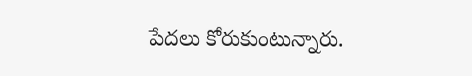పేదలు కోరుకుంటున్నారు.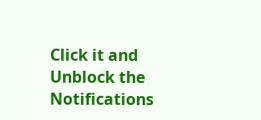Click it and Unblock the Notifications